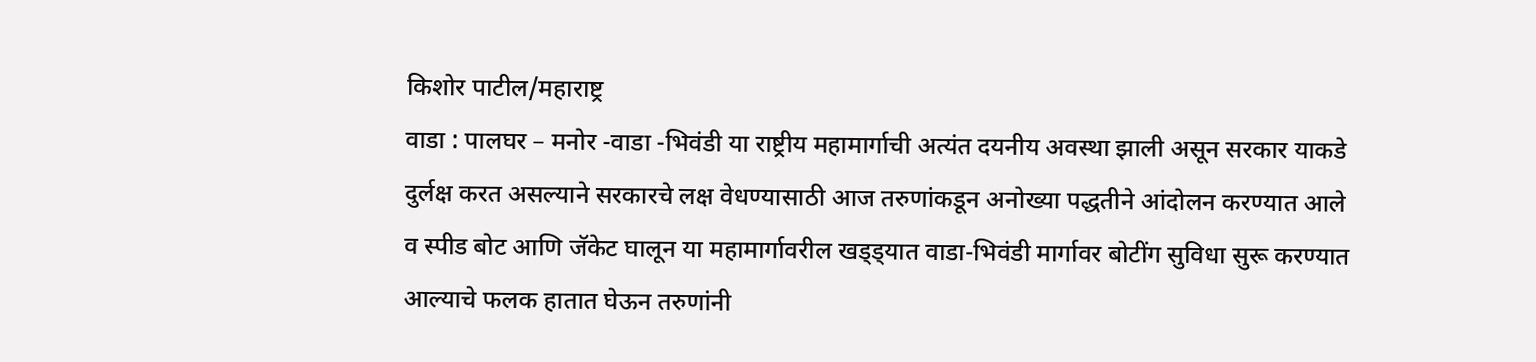किशोर पाटील/महाराष्ट्र
वाडा : पालघर – मनोर -वाडा -भिवंडी या राष्ट्रीय महामार्गाची अत्यंत दयनीय अवस्था झाली असून सरकार याकडे दुर्लक्ष करत असल्याने सरकारचे लक्ष वेधण्यासाठी आज तरुणांकडून अनोख्या पद्धतीने आंदोलन करण्यात आले व स्पीड बोट आणि जॅकेट घालून या महामार्गावरील खड्ड्यात वाडा-भिवंडी मार्गावर बोटींग सुविधा सुरू करण्यात आल्याचे फलक हातात घेऊन तरुणांनी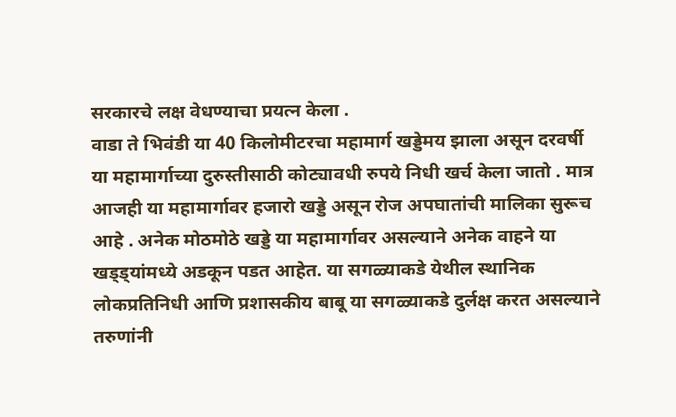सरकारचे लक्ष वेधण्याचा प्रयत्न केला .
वाडा ते भिवंडी या 40 किलोमीटरचा महामार्ग खड्डेमय झाला असून दरवर्षी या महामार्गाच्या दुरुस्तीसाठी कोट्यावधी रुपये निधी खर्च केला जातो . मात्र आजही या महामार्गावर हजारो खड्डे असून रोज अपघातांची मालिका सुरूच आहे . अनेक मोठमोठे खड्डे या महामार्गावर असल्याने अनेक वाहने या खड्ड्यांमध्ये अडकून पडत आहेत. या सगळ्याकडे येथील स्थानिक लोकप्रतिनिधी आणि प्रशासकीय बाबू या सगळ्याकडे दुर्लक्ष करत असल्याने तरुणांनी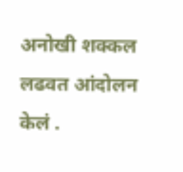अनोखी शक्कल लढवत आंदोलन केलं .